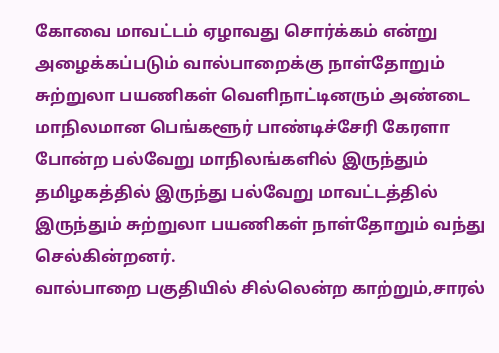கோவை மாவட்டம் ஏழாவது சொர்க்கம் என்று அழைக்கப்படும் வால்பாறைக்கு நாள்தோறும் சுற்றுலா பயணிகள் வெளிநாட்டினரும் அண்டை மாநிலமான பெங்களூர் பாண்டிச்சேரி கேரளா போன்ற பல்வேறு மாநிலங்களில் இருந்தும் தமிழகத்தில் இருந்து பல்வேறு மாவட்டத்தில் இருந்தும் சுற்றுலா பயணிகள் நாள்தோறும் வந்து செல்கின்றனர்.
வால்பாறை பகுதியில் சில்லென்ற காற்றும்,சாரல்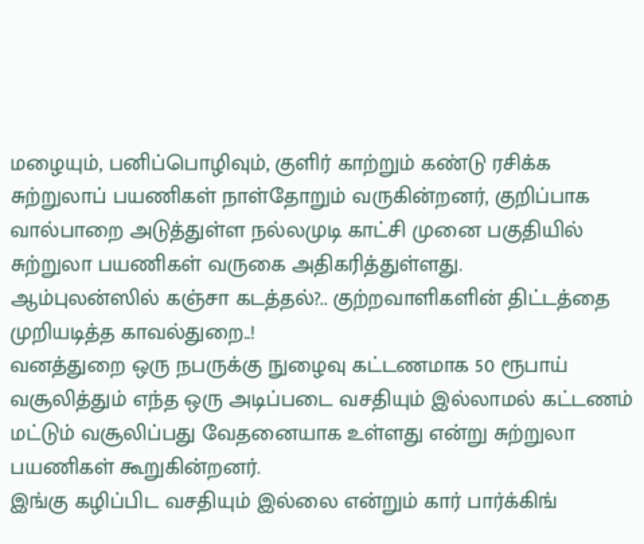மழையும், பனிப்பொழிவும், குளிர் காற்றும் கண்டு ரசிக்க சுற்றுலாப் பயணிகள் நாள்தோறும் வருகின்றனர், குறிப்பாக வால்பாறை அடுத்துள்ள நல்லமுடி காட்சி முனை பகுதியில் சுற்றுலா பயணிகள் வருகை அதிகரித்துள்ளது.
ஆம்புலன்ஸில் கஞ்சா கடத்தல்?.. குற்றவாளிகளின் திட்டத்தை முறியடித்த காவல்துறை..!
வனத்துறை ஒரு நபருக்கு நுழைவு கட்டணமாக 50 ரூபாய் வசூலித்தும் எந்த ஒரு அடிப்படை வசதியும் இல்லாமல் கட்டணம் மட்டும் வசூலிப்பது வேதனையாக உள்ளது என்று சுற்றுலா பயணிகள் கூறுகின்றனர்.
இங்கு கழிப்பிட வசதியும் இல்லை என்றும் கார் பார்க்கிங்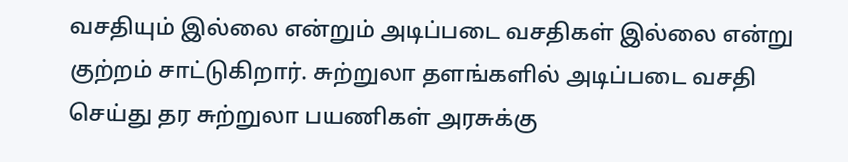வசதியும் இல்லை என்றும் அடிப்படை வசதிகள் இல்லை என்று குற்றம் சாட்டுகிறார். சுற்றுலா தளங்களில் அடிப்படை வசதி செய்து தர சுற்றுலா பயணிகள் அரசுக்கு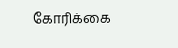கோரிக்கை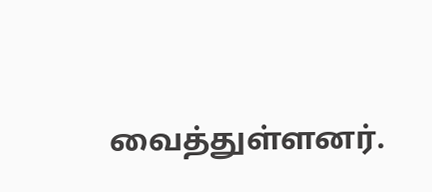வைத்துள்ளனர்.